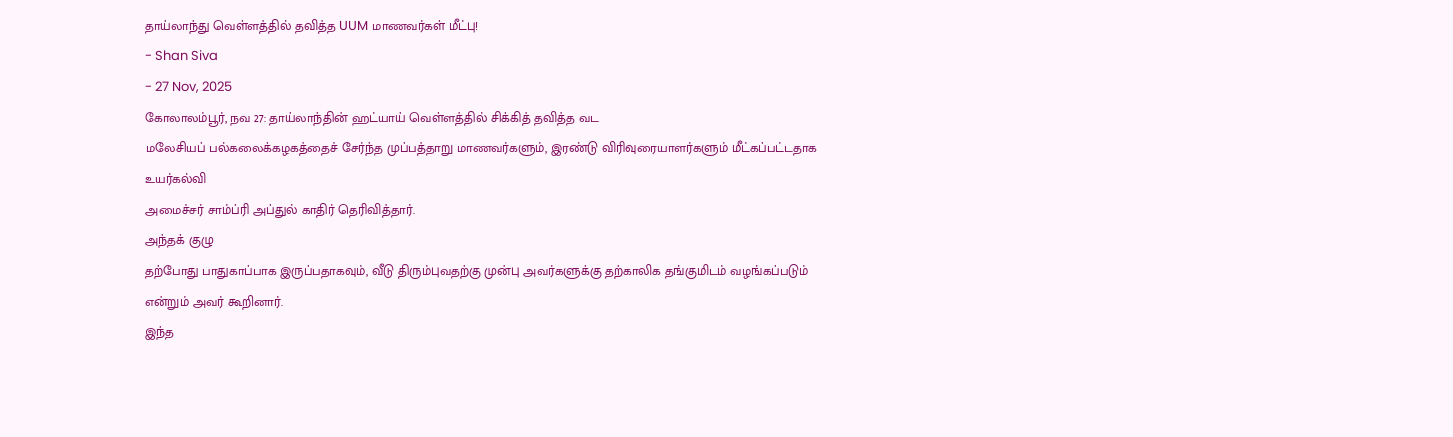தாய்லாந்து வெள்ளத்தில் தவித்த UUM மாணவர்கள் மீட்பு!
- Shan Siva
- 27 Nov, 2025
கோலாலம்பூர், நவ 27: தாய்லாந்தின் ஹட்யாய் வெள்ளத்தில் சிக்கித் தவித்த வட
மலேசியப் பல்கலைக்கழகத்தைச் சேர்ந்த முப்பத்தாறு மாணவர்களும், இரண்டு விரிவுரையாளர்களும் மீட்கப்பட்டதாக உயர்கல்வி
அமைச்சர் சாம்ப்ரி அப்துல் காதிர் தெரிவித்தார்.
அந்தக் குழு
தற்போது பாதுகாப்பாக இருப்பதாகவும், வீடு திரும்புவதற்கு முன்பு அவர்களுக்கு தற்காலிக தங்குமிடம் வழங்கப்படும்
என்றும் அவர் கூறினார்.
இந்த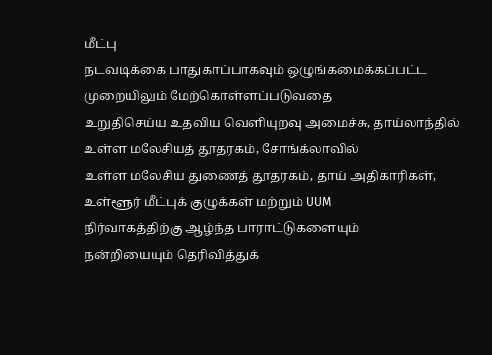மீட்பு
நடவடிக்கை பாதுகாப்பாகவும் ஒழுங்கமைக்கப்பட்ட முறையிலும் மேற்கொள்ளப்படுவதை
உறுதிசெய்ய உதவிய வெளியுறவு அமைச்சு, தாய்லாந்தில்
உள்ள மலேசியத் தூதரகம், சோங்க்லாவில்
உள்ள மலேசிய துணைத் தூதரகம், தாய் அதிகாரிகள்,
உள்ளூர் மீட்புக் குழுக்கள் மற்றும் UUM
நிர்வாகத்திற்கு ஆழ்ந்த பாராட்டுகளையும்
நன்றியையும் தெரிவித்துக்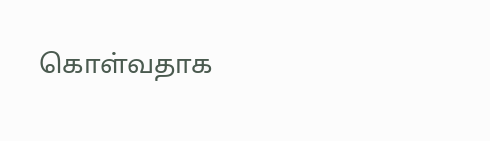கொள்வதாக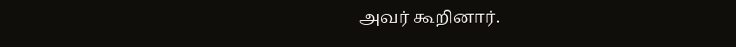அவர் கூறினார்.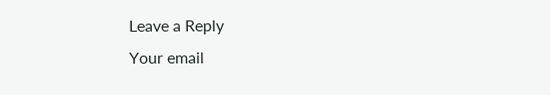Leave a Reply
Your email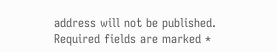address will not be published. Required fields are marked *